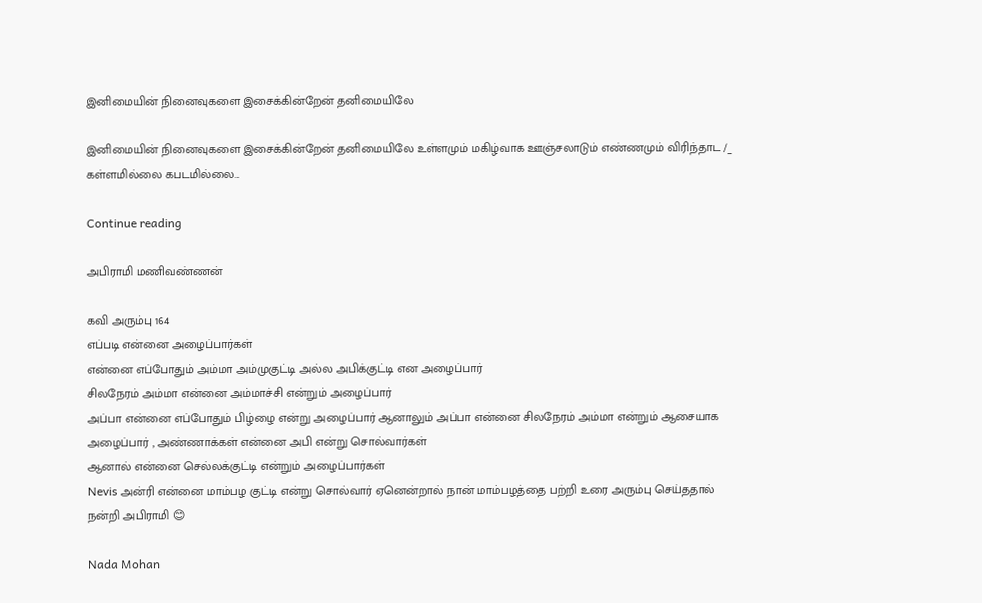இனிமையின் நினைவுகளை இசைக்கின்றேன் தனிமையிலே

இனிமையின் நினைவுகளை இசைக்கின்றேன் தனிமையிலே உள்ளமும் மகிழ்வாக ஊஞ்சலாடும் எண்ணமும் விரிந்தாட /_ கள்ளமில்லை கபடமில்லை...

Continue reading

அபிராமி மணிவண்ணன்

கவி அரும்பு 164
எப்படி என்னை அழைப்பார்கள்
என்னை எப்போதும் அம்மா அம்முகுட்டி அல்ல அபிக்குட்டி என அழைப்பார்
சிலநேரம் அம்மா என்னை அம்மாச்சி என்றும் அழைப்பார்
அப்பா என்னை எப்போதும் பிழ்ழை என்று அழைப்பார் ஆனாலும் அப்பா என்னை சிலநேரம் அம்மா என்றும் ஆசையாக அழைப்பார் , அண்ணாக்கள் என்னை அபி என்று சொல்வார்கள்
ஆனால் என்னை செல்லக்குட்டி என்றும் அழைப்பார்கள்
Nevis அன்ரி என்னை மாம்பழ குட்டி என்று சொல்வார் ஏனென்றால் நான் மாம்பழத்தை பற்றி உரை அரும்பு செய்ததால்
நன்றி அபிராமி 😊

Nada Mohan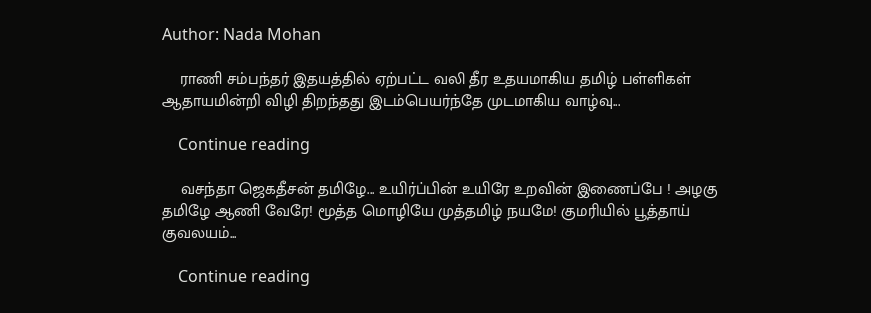Author: Nada Mohan

    ராணி சம்பந்தர் இதயத்தில் ஏற்பட்ட வலி தீர உதயமாகிய தமிழ் பள்ளிகள் ஆதாயமின்றி விழி திறந்தது இடம்பெயர்ந்தே முடமாகிய வாழ்வு...

    Continue reading

    வசந்தா ஜெகதீசன் தமிழே... உயிர்ப்பின் உயிரே உறவின் இணைப்பே ! அழகு தமிழே ஆணி வேரே! மூத்த மொழியே முத்தமிழ் நயமே! குமரியில் பூத்தாய் குவலயம்...

    Continue reading